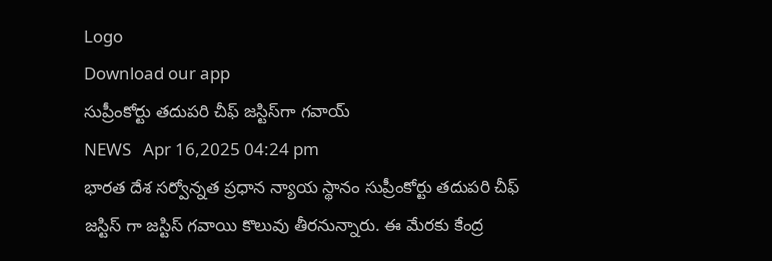Logo
Download our app
సుప్రీంకోర్టు తదుపరి చీఫ్ జస్టిస్‌గా గవాయ్
NEWS   Apr 16,2025 04:24 pm
భార‌త దేశ స‌ర్వోన్న‌త ప్ర‌ధాన న్యాయ స్థానం సుప్రీంకోర్టు త‌దుప‌రి చీఫ్ జ‌స్టిస్ గా జ‌స్టిస్ గ‌వాయి కొలువు తీర‌నున్నారు. ఈ మేర‌కు కేంద్ర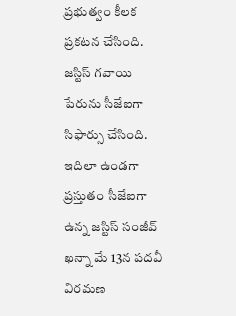ప్ర‌భుత్వం కీల‌క ప్ర‌క‌ట‌న చేసింది. జ‌స్టిస్ గ‌వాయి పేరును సీజేఐగా సిఫార్సు చేసింది. ఇదిలా ఉండ‌గా ప్ర‌స్తుతం సీజేఐగా ఉన్న జ‌స్టిస్ సంజీవ్ ఖ‌న్నా మే 13న ప‌ద‌వీ విర‌మ‌ణ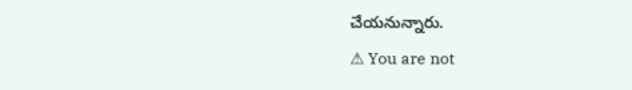చేయ‌నున్నారు.
⚠ You are not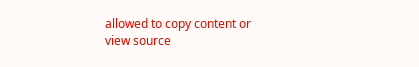allowed to copy content or view source